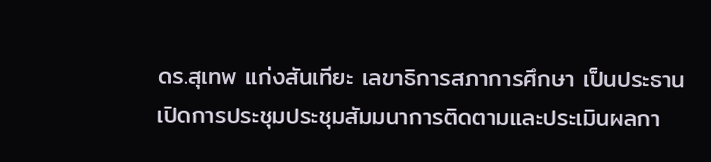ดร.สุเทพ แก่งสันเทียะ เลขาธิการสภาการศึกษา เป็นประธานเปิดการประชุมประชุมสัมมนาการติดตามและประเมินผลกา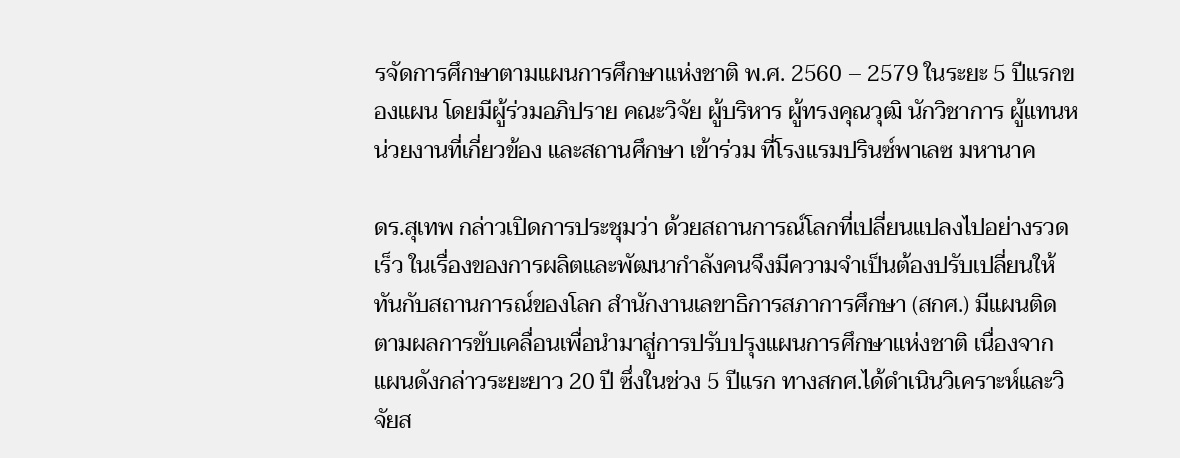รจัดการศึกษาตามแผนการศึกษาแห่งชาติ พ.ศ. 2560 – 2579 ในระยะ 5 ปีแรกของแผน โดยมีผู้ร่วมอภิปราย คณะวิจัย ผู้บริหาร ผู้ทรงคุณวุฒิ นักวิชาการ ผู้แทนหน่วยงานที่เกี่ยวข้อง และสถานศึกษา เข้าร่วม ที่โรงแรมปรินซ์พาเลซ มหานาค

ดร.สุเทพ กล่าวเปิดการประชุมว่า ด้วยสถานการณ์โลกที่เปลี่ยนแปลงไปอย่างรวดเร็ว ในเรื่องของการผลิตและพัฒนากำลังคนจึงมีความจำเป็นต้องปรับเปลี่ยนให้ทันกับสถานการณ์ของโลก สำนักงานเลขาธิการสภาการศึกษา (สกศ.) มีแผนติดตามผลการขับเคลื่อนเพื่อนำมาสู่การปรับปรุงแผนการศึกษาแห่งชาติ เนื่องจากแผนดังกล่าวระยะยาว 20 ปี ซึ่งในช่วง 5 ปีแรก ทางสกศ.ได้ดำเนินวิเคราะห์และวิจัยส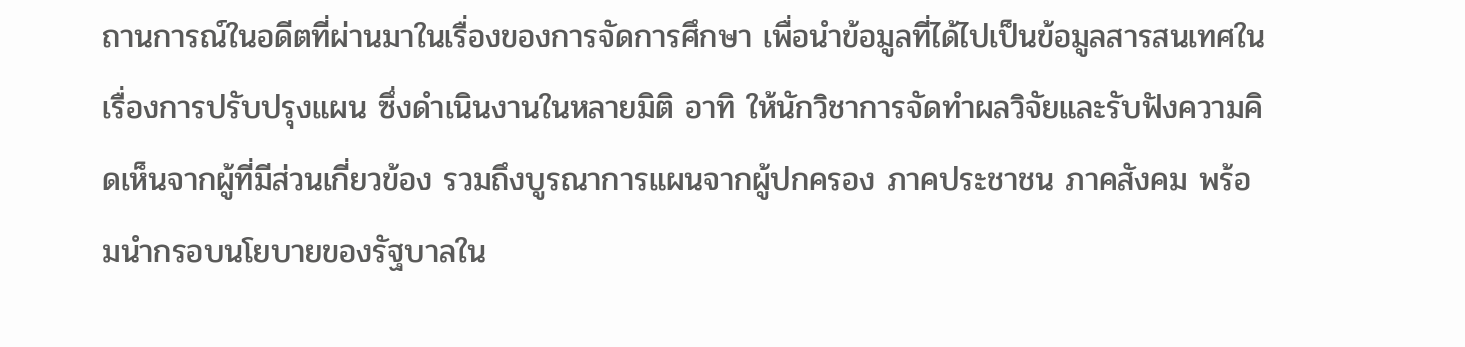ถานการณ์ในอดีตที่ผ่านมาในเรื่องของการจัดการศึกษา เพื่อนำข้อมูลที่ได้ไปเป็นข้อมูลสารสนเทศในเรื่องการปรับปรุงแผน ซึ่งดำเนินงานในหลายมิติ อาทิ ให้นักวิชาการจัดทำผลวิจัยและรับฟังความคิดเห็นจากผู้ที่มีส่วนเกี่ยวข้อง รวมถึงบูรณาการแผนจากผู้ปกครอง ภาคประชาชน ภาคสังคม พร้อมนำกรอบนโยบายของรัฐบาลใน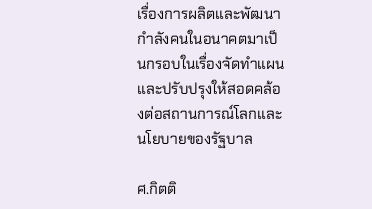เรื่องการผลิตและพัฒนากำลังคนในอนาคตมาเป็นกรอบในเรื่องจัดทำแผนและปรับปรุงให้สอดคล้องต่อสถานการณ์โลกและนโยบายของรัฐบาล

ศ.กิตติ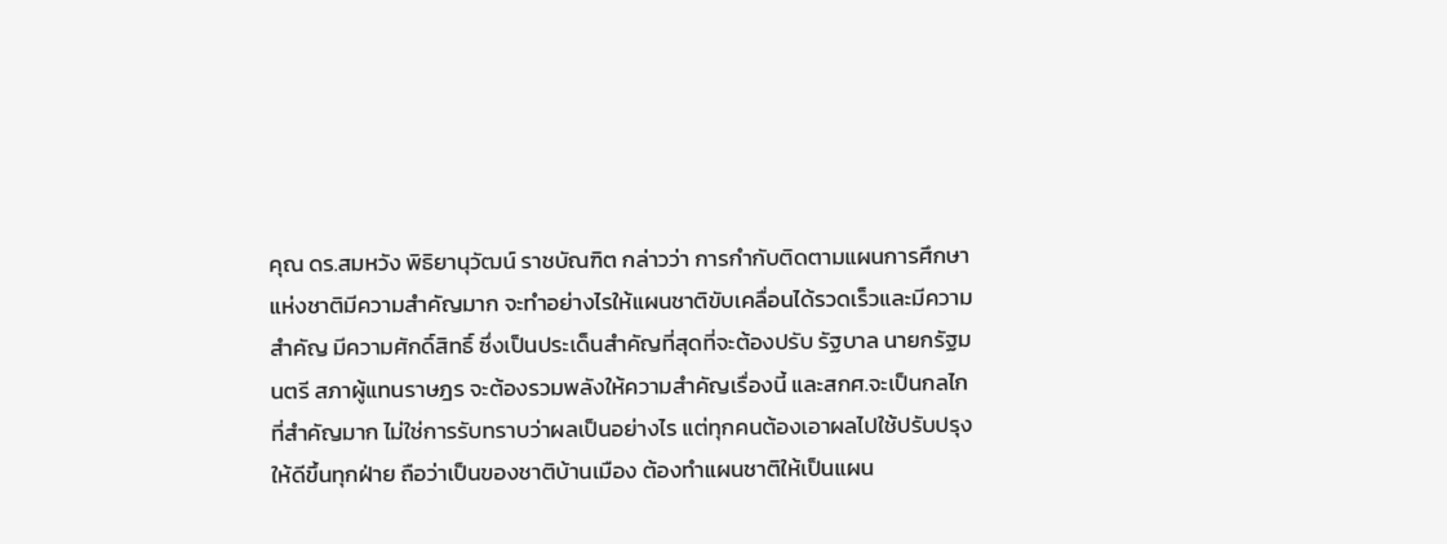คุณ ดร.สมหวัง พิธิยานุวัฒน์ ราชบัณฑิต กล่าวว่า การกำกับติดตามแผนการศึกษาแห่งชาติมีความสำคัญมาก จะทำอย่างไรให้แผนชาติขับเคลื่อนได้รวดเร็วและมีความสำคัญ มีความศักดิ์สิทธิ์ ซึ่งเป็นประเด็นสำคัญที่สุดที่จะต้องปรับ รัฐบาล นายกรัฐมนตรี สภาผู้แทนราษฎร จะต้องรวมพลังให้ความสำคัญเรื่องนี้ และสกศ.จะเป็นกลไกที่สำคัญมาก ไม่ใช่การรับทราบว่าผลเป็นอย่างไร แต่ทุกคนต้องเอาผลไปใช้ปรับปรุงให้ดีขึ้นทุกฝ่าย ถือว่าเป็นของชาติบ้านเมือง ต้องทำแผนชาติให้เป็นแผน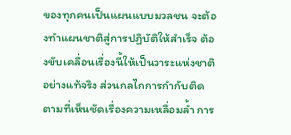ของทุกคนเป็นแผนแบบมวลชน จะต้องทำแผนชาติสู่การปฏิบัติให้สำเร็จ ต้องขับเคลื่อนเรื่องนี้ให้เป็นวาระแห่งชาติอย่างแท้จริง ส่วนกลไกการกำกับติดตามที่เห็นชัดเรื่องความเหลื่อมล้ำ การ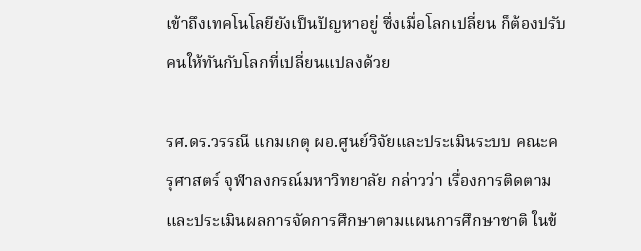เข้าถึงเทคโนโลยียังเป็นปัญหาอยู่ ซึ่งเมื่อโลกเปลี่ยน ก็ต้องปรับคนให้ทันกับโลกที่เปลี่ยนแปลงด้วย

รศ.ดร.วรรณี แกมเกตุ ผอ.ศูนย์วิจัยและประเมินระบบ คณะครุศาสตร์ จุฬาลงกรณ์มหาวิทยาลัย กล่าวว่า เรื่องการติดตามและประเมินผลการจัดการศึกษาตามแผนการศึกษาชาติ ในข้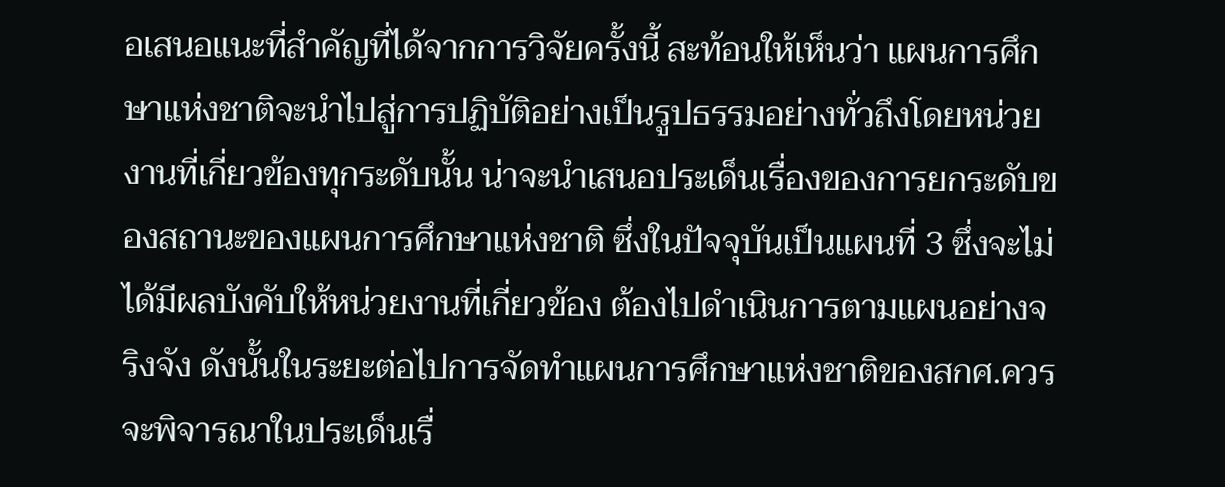อเสนอแนะที่สำคัญที่ได้จากการวิจัยครั้งนี้ สะท้อนให้เห็นว่า แผนการศึกษาแห่งชาติจะนำไปสู่การปฏิบัติอย่างเป็นรูปธรรมอย่างทั่วถึงโดยหน่วยงานที่เกี่ยวข้องทุกระดับนั้น น่าจะนำเสนอประเด็นเรื่องของการยกระดับของสถานะของแผนการศึกษาแห่งชาติ ซึ่งในปัจจุบันเป็นแผนที่ 3 ซึ่งจะไม่ได้มีผลบังคับให้หน่วยงานที่เกี่ยวข้อง ต้องไปดำเนินการตามแผนอย่างจริงจัง ดังนั้นในระยะต่อไปการจัดทำแผนการศึกษาแห่งชาติของสกศ.ควรจะพิจารณาในประเด็นเรื่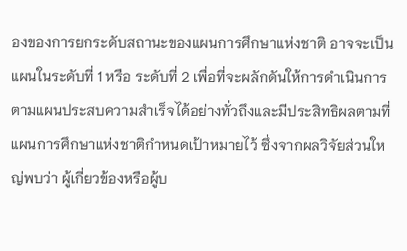องของการยกระดับสถานะของแผนการศึกษาแห่งชาติ อาจจะเป็นแผนในระดับที่ 1 หรือ ระดับที่ 2 เพื่อที่จะผลักดันให้การดำเนินการตามแผนประสบความสำเร็จได้อย่างทั่วถึงและมีประสิทธิผลตามที่แผนการศึกษาแห่งชาติกำหนดเป้าหมายไว้ ซึ่งจากผลวิจัยส่วนใหญ่พบว่า ผู้เกี่ยวข้องหรือผู้บ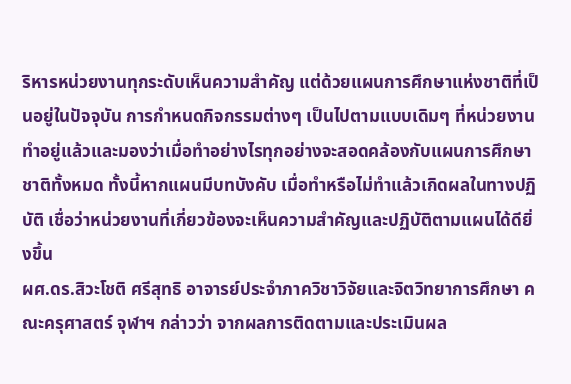ริหารหน่วยงานทุกระดับเห็นความสำคัญ แต่ด้วยแผนการศึกษาแห่งชาติที่เป็นอยู่ในปัจจุบัน การกำหนดกิจกรรมต่างๆ เป็นไปตามแบบเดิมๆ ที่หน่วยงานทำอยู่แล้วและมองว่าเมื่อทำอย่างไรทุกอย่างจะสอดคล้องกับแผนการศึกษาชาติทั้งหมด ทั้งนี้หากแผนมีบทบังคับ เมื่อทำหรือไม่ทำแล้วเกิดผลในทางปฏิบัติ เชื่อว่าหน่วยงานที่เกี่ยวข้องจะเห็นความสำคัญและปฏิบัติตามแผนได้ดียิ่งขึ้น
ผศ.ดร.สิวะโชติ ศรีสุทธิ อาจารย์ประจำภาควิชาวิจัยและจิตวิทยาการศึกษา คณะครุศาสตร์ จุฬาฯ กล่าวว่า จากผลการติดตามและประเมินผล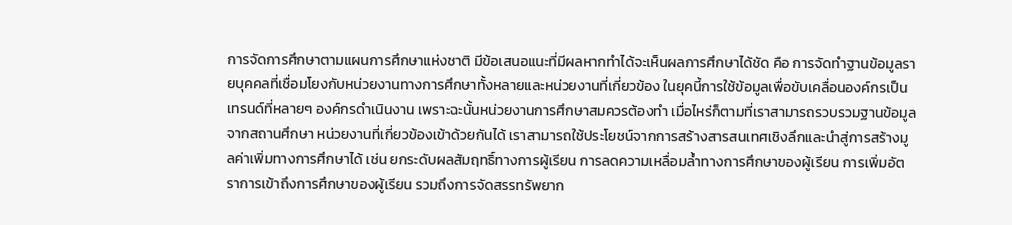การจัดการศึกษาตามแผนการศึกษาแห่งชาติ มีข้อเสนอแนะที่มีผลหากทำได้จะเห็นผลการศึกษาได้ชัด คือ การจัดทำฐานข้อมูลรายบุคคลที่เชื่อมโยงกับหน่วยงานทางการศึกษาทั้งหลายและหน่วยงานที่เกี่ยวข้อง ในยุคนี้การใช้ข้อมูลเพื่อขับเคลื่อนองค์กรเป็นเทรนด์ที่หลายๆ องค์กรดำเนินงาน เพราะฉะนั้นหน่วยงานการศึกษาสมควรต้องทำ เมื่อไหร่ก็ตามที่เราสามารถรวบรวมฐานข้อมูลจากสถานศึกษา หน่วยงานที่เกี่ยวข้องเข้าด้วยกันได้ เราสามารถใช้ประโยชน์จากการสร้างสารสนเทศเชิงลึกและนำสู่การสร้างมูลค่าเพิ่มทางการศึกษาได้ เช่น ยกระดับผลสัมฤทธิ์ทางการผู้เรียน การลดความเหลื่อมล้ำทางการศึกษาของผู้เรียน การเพิ่มอัตราการเข้าถึงการศึกษาของผู้เรียน รวมถึงการจัดสรรทรัพยาก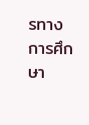รทางการศึกษา